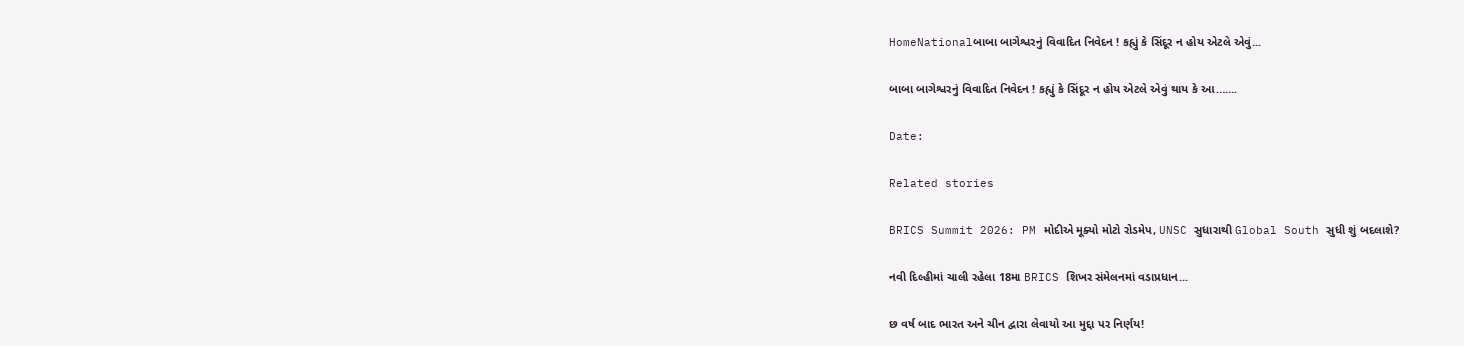HomeNationalબાબા બાગેશ્વરનું વિવાદિત નિવેદન ! કહ્યું કે સિંદૂર ન હોય એટલે એવું...

બાબા બાગેશ્વરનું વિવાદિત નિવેદન ! કહ્યું કે સિંદૂર ન હોય એટલે એવું થાય કે આ…….

Date:

Related stories

BRICS Summit 2026: PM મોદીએ મૂક્યો મોટો રોડમેપ, UNSC સુધારાથી Global South સુધી શું બદલાશે?

નવી દિલ્હીમાં ચાલી રહેલા 18મા BRICS શિખર સંમેલનમાં વડાપ્રધાન...

છ વર્ષ બાદ ભારત અને ચીન દ્વારા લેવાયો આ મુદ્દા પર નિર્ણય!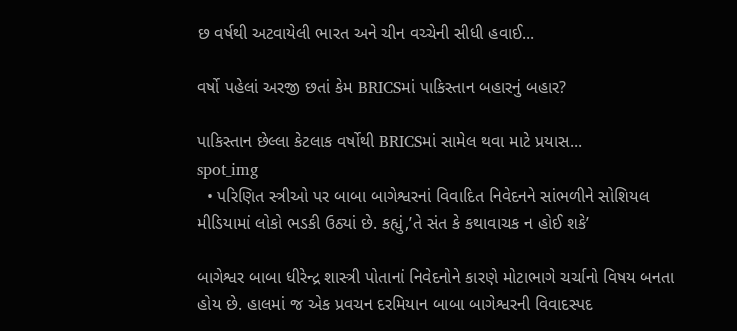છ વર્ષથી અટવાયેલી ભારત અને ચીન વચ્ચેની સીધી હવાઈ...

વર્ષો પહેલાં અરજી છતાં કેમ BRICSમાં પાકિસ્તાન બહારનું બહાર?

પાકિસ્તાન છેલ્લા કેટલાક વર્ષોથી BRICSમાં સામેલ થવા માટે પ્રયાસ...
spot_img
  • પરિણિત સ્ત્રીઓ પર બાબા બાગેશ્વરનાં વિવાદિત નિવેદનને સાંભળીને સોશિયલ મીડિયામાં લોકો ભડકી ઉઠ્યાં છે. કહ્યું,’તે સંત કે કથાવાચક ન હોઈ શકે’

બાગેશ્વર બાબા ધીરેન્દ્ર શાસ્ત્રી પોતાનાં નિવેદનોને કારણે મોટાભાગે ચર્ચાનો વિષય બનતા હોય છે. હાલમાં જ એક પ્રવચન દરમિયાન બાબા બાગેશ્વરની વિવાદસ્પદ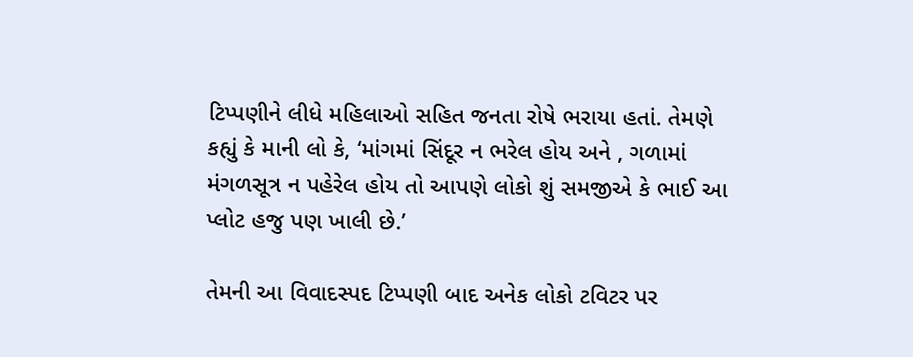ટિપ્પણીને લીધે મહિલાઓ સહિત જનતા રોષે ભરાયા હતાં. તેમણે કહ્યું કે માની લો કે, ‘માંગમાં સિંદૂર ન ભરેલ હોય અને , ગળામાં મંગળસૂત્ર ન પહેરેલ હોય તો આપણે લોકો શું સમજીએ કે ભાઈ આ પ્લોટ હજુ પણ ખાલી છે.’

તેમની આ વિવાદસ્પદ ટિપ્પણી બાદ અનેક લોકો ટવિટર પર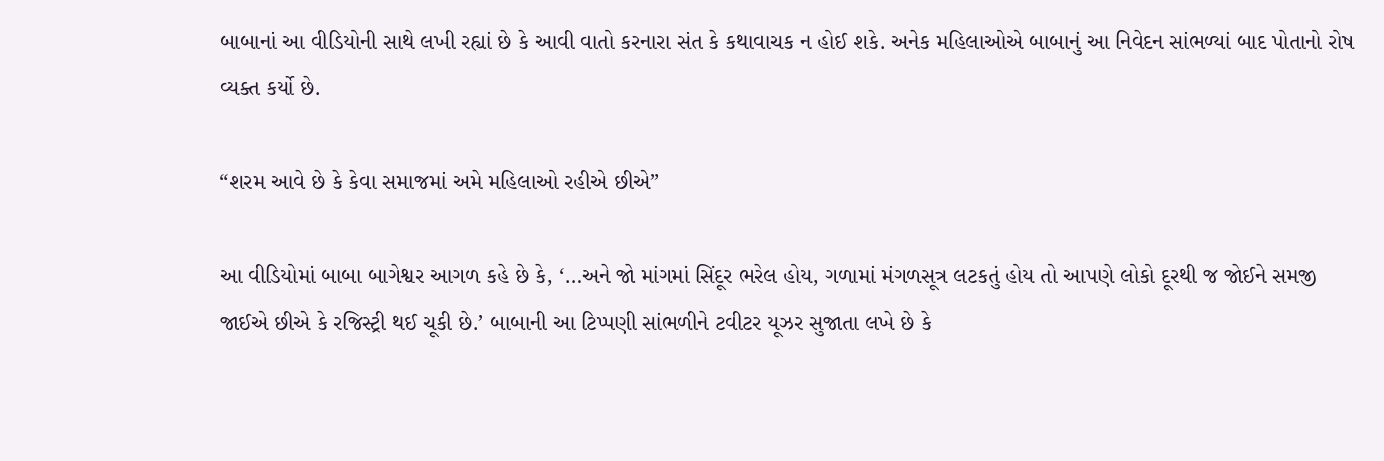બાબાનાં આ વીડિયોની સાથે લખી રહ્યાં છે કે આવી વાતો કરનારા સંત કે કથાવાચક ન હોઈ શકે. અનેક મહિલાઓએ બાબાનું આ નિવેદન સાંભળ્યાં બાદ પોતાનો રોષ વ્યક્ત કર્યો છે.

“શરમ આવે છે કે કેવા સમાજમાં અમે મહિલાઓ રહીએ છીએ”

આ વીડિયોમાં બાબા બાગેશ્વર આગળ કહે છે કે, ‘…અને જો માંગમાં સિંદૂર ભરેલ હોય, ગળામાં મંગળસૂત્ર લટકતું હોય તો આપણે લોકો દૂરથી જ જોઈને સમજી જાઈએ છીએ કે રજિસ્ટ્રી થઈ ચૂકી છે.’ બાબાની આ ટિપ્પણી સાંભળીને ટવીટર યૂઝર સુજાતા લખે છે કે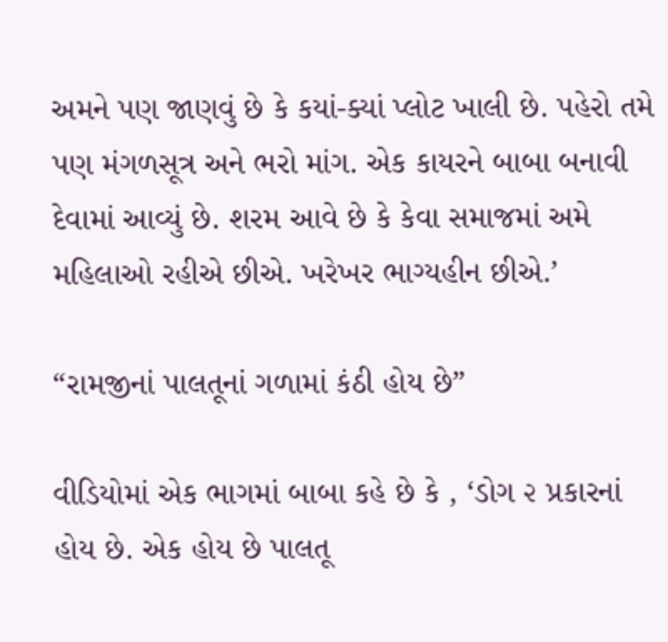અમને પણ જાણવું છે કે કયાં-ક્યાં પ્લોટ ખાલી છે. પહેરો તમે પણ મંગળસૂત્ર અને ભરો માંગ. એક કાયરને બાબા બનાવી દેવામાં આવ્યું છે. શરમ આવે છે કે કેવા સમાજમાં અમે મહિલાઓ રહીએ છીએ. ખરેખર ભાગ્યહીન છીએ.’

“રામજીનાં પાલતૂનાં ગળામાં કંઠી હોય છે”

વીડિયોમાં એક ભાગમાં બાબા કહે છે કે , ‘ડોગ ૨ પ્રકારનાં હોય છે. એક હોય છે પાલતૂ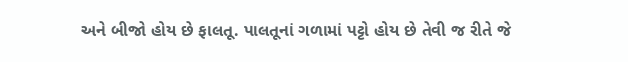અને બીજો હોય છે ફાલતૂ. પાલતૂનાં ગળામાં પટ્ટો હોય છે તેવી જ રીતે જે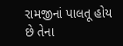રામજીનાં પાલતૂ હોય છે તેના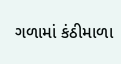ગળામાં કંઠીમાળા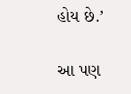હોય છે.’

આ પણ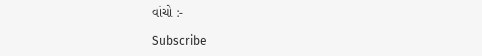વાંચો :-

Subscribe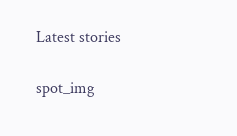Latest stories

spot_img